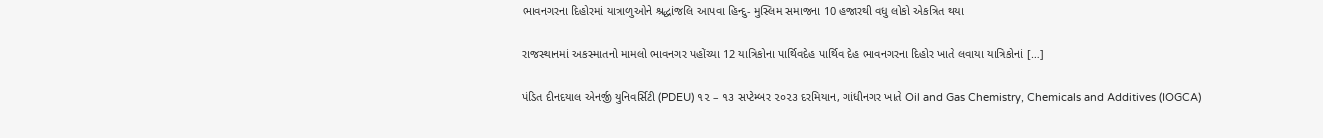ભાવનગરના દિહોરમાં યાત્રાળુઓને શ્રદ્ધાંજલિ આપવા હિન્દુ- મુસ્લિમ સમાજના 10 હજારથી વધુ લોકો એકત્રિત થયા

રાજસ્થાનમાં અકસ્માતનો મામલો ભાવનગર પહોંચ્યા 12 યાત્રિકોના પાર્થિવદેહ પાર્થિવ દેહ ભાવનગરના દિહોર ખાતે લવાયા યાત્રિકોનાં […]

પંડિત દીનદયાલ એનર્જી યુનિવર્સિટી (PDEU) ૧૨ – ૧૩ સપ્ટેમ્બર ૨૦૨૩ દરમિયાન, ગાંધીનગર ખાતે Oil and Gas Chemistry, Chemicals and Additives (IOGCA)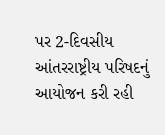પર 2-દિવસીય આંતરરાષ્ટ્રીય પરિષદનું આયોજન કરી રહી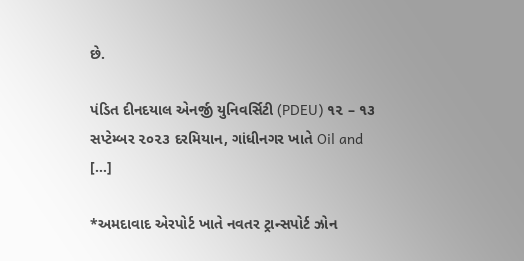છે.

પંડિત દીનદયાલ એનર્જી યુનિવર્સિટી (PDEU) ૧૨ – ૧૩ સપ્ટેમ્બર ૨૦૨૩ દરમિયાન, ગાંધીનગર ખાતે Oil and […]

*અમદાવાદ એરપોર્ટ ખાતે નવતર ટ્રાન્સપોર્ટ ઝોન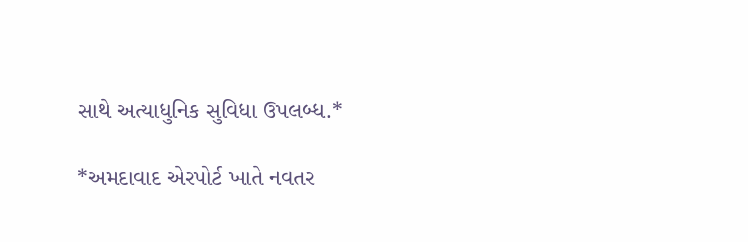સાથે અત્યાધુનિક સુવિધા ઉપલબ્ધ.*

*અમદાવાદ એરપોર્ટ ખાતે નવતર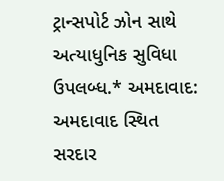ટ્રાન્સપોર્ટ ઝોન સાથે અત્યાધુનિક સુવિધા ઉપલબ્ધ.* અમદાવાદ: અમદાવાદ સ્થિત સરદાર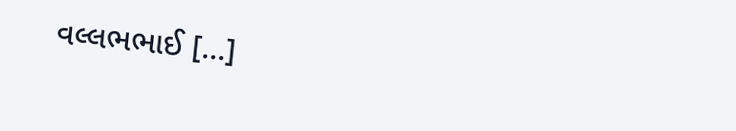વલ્લભભાઈ […]